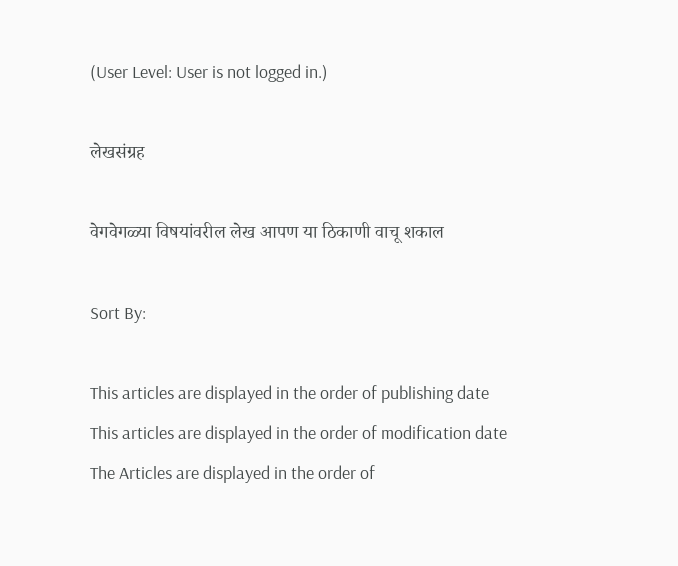(User Level: User is not logged in.)

लेखसंग्रह

वेगवेगळ्या विषयांवरील लेख आपण या ठिकाणी वाचू शकाल

Sort By:

This articles are displayed in the order of publishing date
This articles are displayed in the order of modification date
The Articles are displayed in the order of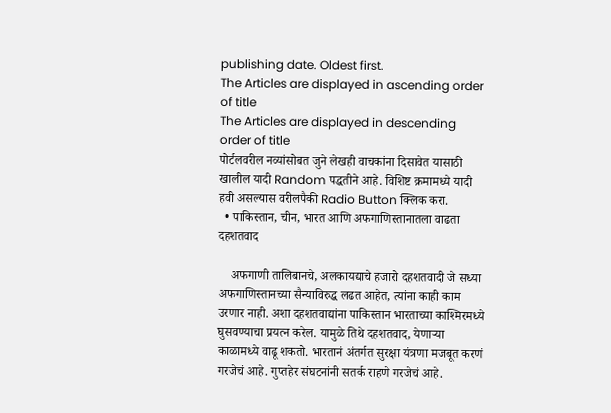publishing date. Oldest first.
The Articles are displayed in ascending order of title
The Articles are displayed in descending order of title
पोर्टलवरील नव्यांसोबत जुने लेखही वाचकांना दिसावेत यासाठी खालील यादी Random पद्धतीने आहे. विशिष्ट क्रमामध्ये यादी हवी असल्यास वरीलपैकी Radio Button क्लिक करा.
  • पाकिस्तान, चीन, भारत आणि अफगाणिस्तानातला वाढता दहशतवाद

    अफगाणी तालिबानचे, अलकायद्याचे हजारो दहशतवादी जे सध्या अफगाणिस्तानच्या सैन्याविरुद्ध लढत आहेत, त्यांना काही काम उरणार नाही. अशा दहशतवाद्यांना पाकिस्तान भारताच्या काश्मिरमध्ये घुसवण्याचा प्रयत्न करेल. यामुळे तिथे दहशतवाद, येणार्‍या काळामध्ये वाढू शकतो. भारतानं अंतर्गत सुरक्षा यंत्रणा मजबूत करणं गरजेचं आहे. गुप्तहेर संघटनांनी सतर्क राहणे गरजेचं आहे.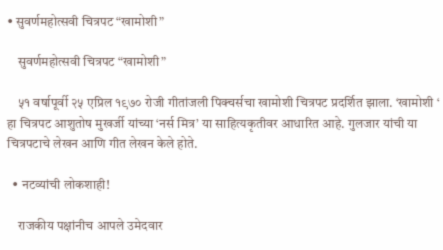• सुवर्णमहोत्सवी चित्रपट “खामोशी”

    सुवर्णमहोत्सवी चित्रपट “खामोशी”

    ५१ वर्षापूर्वी २५ एप्रिल १९७० रोजी गीतांजली पिक्चर्सचा खामोशी चित्रपट प्रदर्शित झाला. ‘खामोशी ‘ हा चित्रपट आशुतोष मुखर्जी यांच्या ‘नर्स मित्र’ या साहित्यकृतीवर आधारित आहे. गुलजार यांची या चित्रपटाचे लेखन आणि गीत लेखन केले होते.

  • नटव्यांची लोकशाही!

    राजकीय पक्षांनीच आपले उमेदवार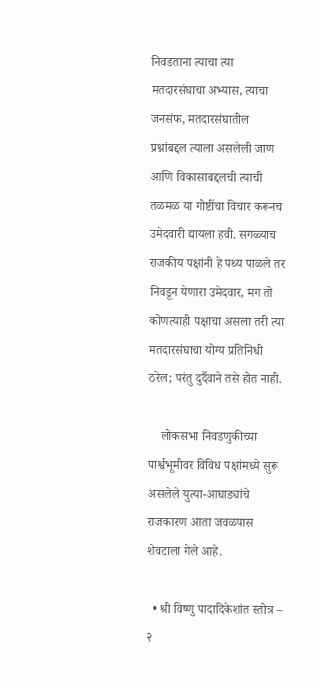निवडताना त्याचा त्या मतदारसंघाचा अभ्यास, त्याचा जनसंफ, मतदारसंघातील प्रश्नांबद्दल त्याला असलेली जाण आणि विकासाबद्दलची त्याची तळमळ या गोष्टींचा विचार करूनच उमेदवारी द्यायला हवी. सगळ्याच राजकीय पक्षांनी हे पथ्य पाळले तर निवडून येणारा उमेदवार, मग तो कोणत्याही पक्षाचा असला तरी त्या मतदारसंघाचा योग्य प्रतिनिधी ठरेल; परंतु दुर्दैवाने तसे होत नाही.

    लोकसभा निवडणुकीच्या पार्श्वभूमीवर विविध पक्षांमध्ये सुरू असलेले युत्या-आघाड्यांचे राजकारण आता जवळपास शेवटाला गेले आहे.

  • श्री विष्णु पादादिकेशांत स्तोत्र – २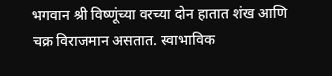भगवान श्री विष्णूंच्या वरच्या दोन हातात शंख आणि चक्र विराजमान असतात. स्वाभाविक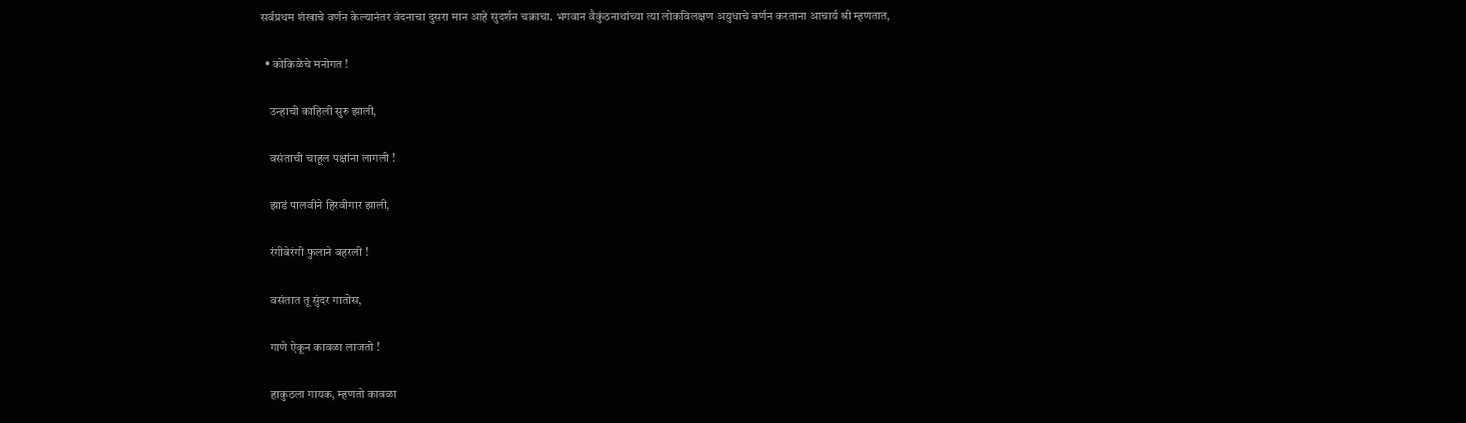सर्वप्रथम शंखाचे वर्णन केल्यानंतर वंदनाचा दुसरा मान आहे सुदर्शन चक्राचा. भगवान वैकुंठनाथांच्या त्या लोकविलक्षण अयुधाचे वर्णन करताना आचार्य श्री म्हणतात,

  • कोकिळेचे मनोगत !

    उन्हाची काहिली सुरु झाली,

    वसंताची चाहूल पक्षांना लागली !

    झाडं पालवीने हिरवीगार झाली,

    रंगीबेरंगी फुलाने बहरली !

    वसंतात तू सुंदर गातोस,

    गाणे ऐकून कावळा लाजतो !

    हाकुठला गायक, म्हणतो कावळा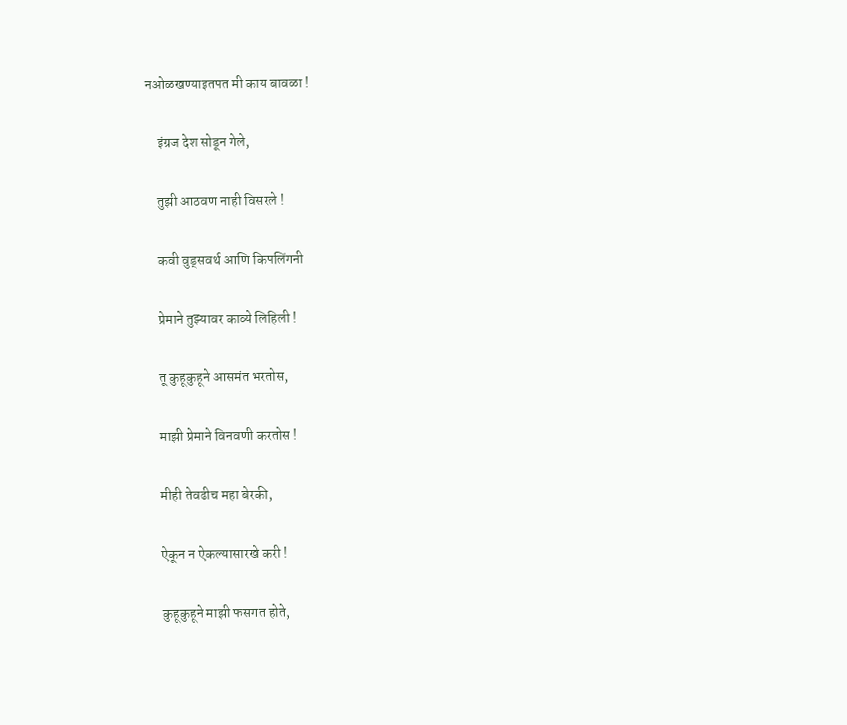नओळखण्याइतपत मी काय बावळा !

    इंग्रज देश सोडून गेले,

    तुझी आठवण नाही विसरले !

    कवी वुड्सवर्थ आणि किपलिंगनी

    प्रेमाने तुझ्यावर काव्ये लिहिली !

    तू कुहूकुहूने आसमंत भरतोस,

    माझी प्रेमाने विनवणी करतोस !

    मीही तेवढीच महा बेरकी,

    ऐकून न ऐकल्यासारखे करी !

    कुहूकुहूने माझी फसगत होते,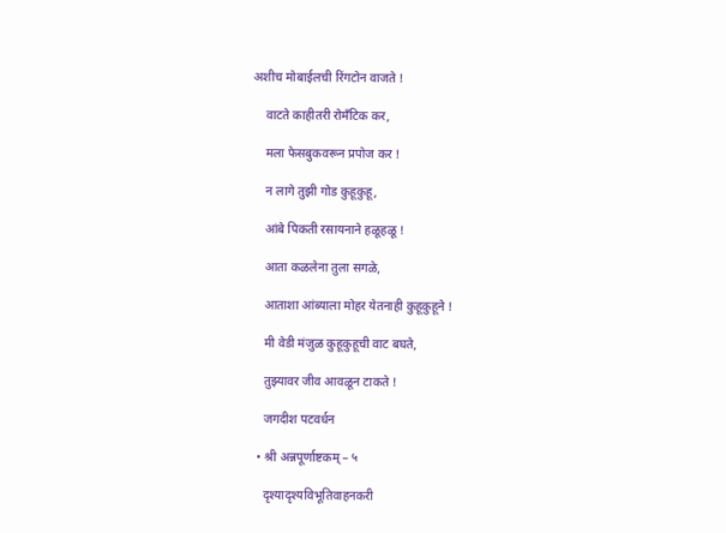अशीच मोबाईलची रिंगटोन वाजते !

    वाटते काहीतरी रोमँटिक कर,

    मला फेसबुकवरून प्रपोज कर !

    न लागे तुझी गोड कुहूकुहू,

    आंबे पिकती रसायनाने हळूहळू !

    आता कळलेना तुला सगळे,

    आताशा आंब्याला मोहर येतनाही कुहूकुहूने !

    मी वेडी मंजुळ कुहूकुहूची वाट बघते,

    तुझ्यावर जीव आवळून टाकते !

    जगदीश पटवर्धन

  • श्री अन्नपूर्णाष्टकम् – ५

    दृश्यादृश्यविभूतिवाहनकरी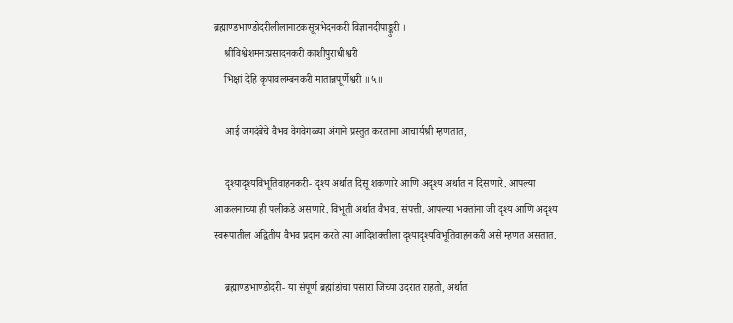ब्रह्माण्डभाण्डोदरीलीलानाटकसूत्रभेदनकरी विज्ञानदीपाङ्कुरी ।
    श्रीविश्वेशमनःप्रसादनकरी काशीपुराधीश्वरी
    भिक्षां देहि कृपावलम्बनकरी मातान्नपूर्णेश्वरी ॥५॥

    आई जगदंबेचे वैभव वेगवेगळ्या अंगाने प्रस्तुत करताना आचार्यश्री म्हणतात,

    दृश्यादृश्यविभूतिवाहनकरी- दृश्य अर्थात दिसू शकणारे आणि अदृश्य अर्थात न दिसणारे. आपल्या आकलनाच्या ही पलीकडे असणारे. विभूती अर्थात वैभव. संपत्ती. आपल्या भक्तांना जी दृश्य आणि अदृश्य स्वरूपातील अद्वितीय वैभव प्रदान करते त्या आदिशक्तीला दृश्यादृश्यविभूतिवाहनकरी असे म्हणत असतात.

    ब्रह्माण्डभाण्डोदरी- या संपूर्ण ब्रह्मांडांचा पसारा जिच्या उदरात राहतो, अर्थात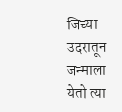जिच्या उदरातून जन्माला येतो त्या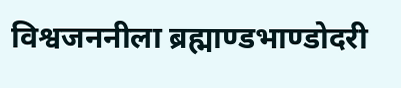विश्वजननीला ब्रह्माण्डभाण्डोदरी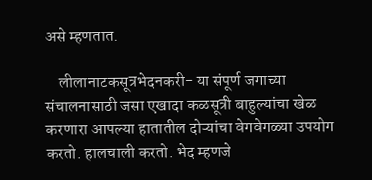असे म्हणतात.

    लीलानाटकसूत्रभेदनकरी- या संपूर्ण जगाच्या संचालनासाठी जसा एखादा कळसूत्री बाहुल्यांचा खेळ करणारा आपल्या हातातील दोऱ्यांचा वेगवेगळ्या उपयोग करतो. हालचाली करतो. भेद म्हणजे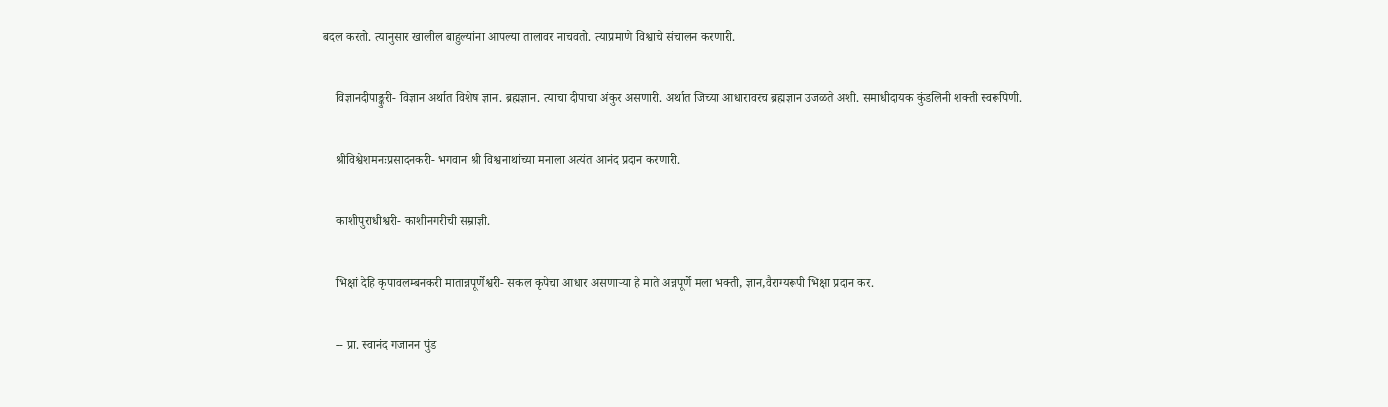बदल करतो. त्यानुसार खालील बाहुल्यांना आपल्या तालावर नाचवतो. त्याप्रमाणे विश्वाचे संचालन करणारी.

    विज्ञानदीपाङ्कुरी- विज्ञान अर्थात विशेष ज्ञान. ब्रह्मज्ञान. त्याचा दीपाचा अंकुर असणारी. अर्थात जिच्या आधारावरच ब्रह्मज्ञान उजळते अशी. समाधीदायक कुंडलिनी शक्ती स्वरूपिणी.

    श्रीविश्वेशमनःप्रसादनकरी- भगवान श्री विश्वनाथांच्या मनाला अत्यंत आनंद प्रदान करणारी.

    काशीपुराधीश्वरी- काशीनगरीची सम्राज्ञी.

    भिक्षां देहि कृपावलम्बनकरी मातान्नपूर्णेश्वरी- सकल कृपेचा आधार असणाऱ्या हे माते अन्नपूर्णे मला भक्ती, ज्ञान,वैराग्यरूपी भिक्षा प्रदान कर.

    -- प्रा. स्वानंद गजानन पुंड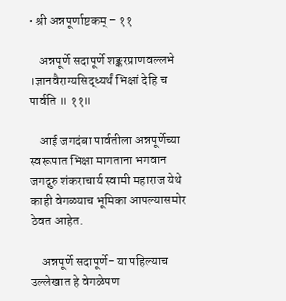• श्री अन्नपूर्णाष्टकम् – ११

    अन्नपूर्णे सदापूर्णे शङ्करप्राणवल्लभे ।ज्ञानवैराग्यसिद्ध्यर्थं भिक्षां देहि च पार्वति ॥ ११॥

    आई जगदंबा पार्वतीला अन्नपूर्णेच्या स्वरूपात भिक्षा मागताना भगवान जगद्गुरु शंकराचार्य स्वामी महाराज येथे काही वेगळ्याच भूमिका आपल्यासमोर ठेवत आहेत.

    अन्नपूर्णे सदापूर्णे- या पहिल्याच उल्लेखात हे वेगळेपण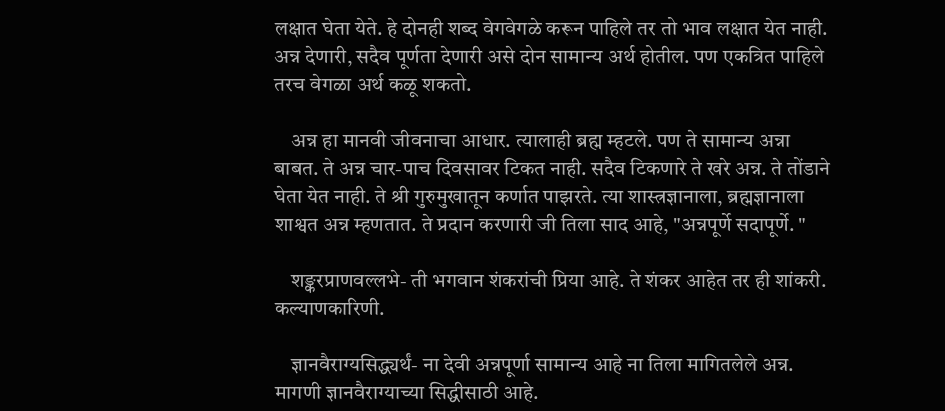लक्षात घेता येते. हे दोनही शब्द वेगवेगळे करून पाहिले तर तो भाव लक्षात येत नाही. अन्न देणारी, सदैव पूर्णता देणारी असे दोन सामान्य अर्थ होतील. पण एकत्रित पाहिले तरच वेगळा अर्थ कळू शकतो.

    अन्न हा मानवी जीवनाचा आधार. त्यालाही ब्रह्म म्हटले. पण ते सामान्य अन्ना बाबत. ते अन्न चार-पाच दिवसावर टिकत नाही. सदैव टिकणारे ते खरे अन्न. ते तोंडाने घेता येत नाही. ते श्री गुरुमुखातून कर्णात पाझरते. त्या शास्त्रज्ञानाला, ब्रह्मज्ञानाला शाश्वत अन्न म्हणतात. ते प्रदान करणारी जी तिला साद आहे, "अन्नपूर्णे सदापूर्णे. "

    शङ्करप्राणवल्लभे- ती भगवान शंकरांची प्रिया आहे. ते शंकर आहेत तर ही शांकरी. कल्याणकारिणी.

    ज्ञानवैराग्यसिद्ध्यर्थं- ना देवी अन्नपूर्णा सामान्य आहे ना तिला मागितलेले अन्न. मागणी ज्ञानवैराग्याच्या सिद्धीसाठी आहे.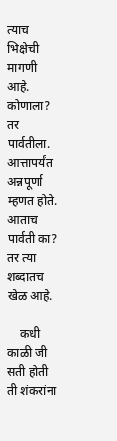त्याच भिक्षेची मागणी आहे. कोणाला? तर पार्वतीला. आत्तापर्यंत अन्नपूर्णा म्हणत होते. आताच पार्वती का? तर त्या शब्दातच खेळ आहे.

    कधी काळी जी सती होती ती शंकरांना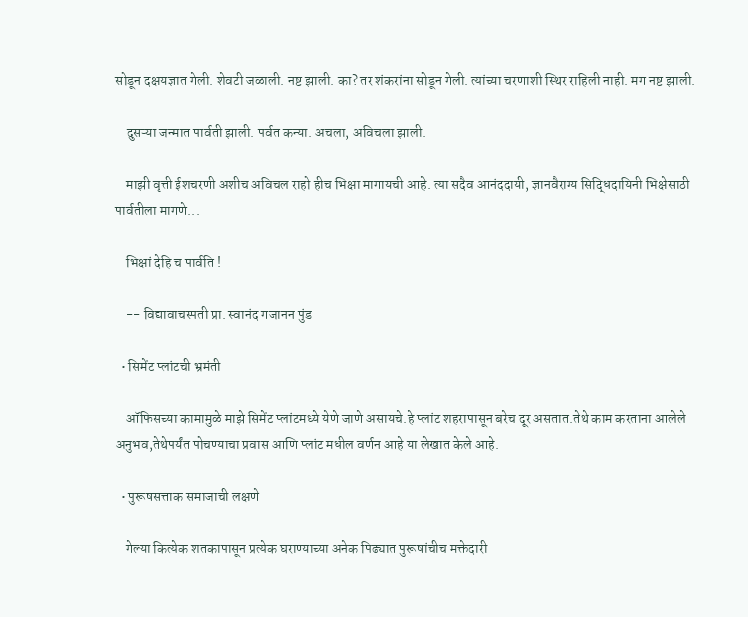सोडून दक्षयज्ञात गेली. शेवटी जळाली. नष्ट झाली. का? तर शंकरांना सोडून गेली. त्यांच्या चरणाशी स्थिर राहिली नाही. मग नष्ट झाली.

    दुसऱ्या जन्मात पार्वती झाली. पर्वत कन्या. अचला, अविचला झाली.

    माझी वृत्ती ईशचरणी अशीच अविचल राहो हीच भिक्षा मागायची आहे. त्या सदैव आनंददायी, ज्ञानवैराग्य सिद्धिदायिनी भिक्षेसाठी पार्वतीला मागणे...

    भिक्षां देहि च पार्वति !

    -- विद्यावाचस्पती प्रा. स्वानंद गजानन पुंड

  • सिमेंट प्लांटची भ्रमंती

    ऑफिसच्या कामामुळे माझे सिमेंट प्लांटमध्ये येणे जाणे असायचे.हे प्लांट शहरापासून बरेच दूर असतात.तेथे काम करताना आलेले अनुभव,तेथेपर्यंत पोचण्याचा प्रवास आणि प्लांट मधील वर्णन आहे या लेखात केले आहे.

  • पुरूषसत्ताक समाजाची लक्षणे

    गेल्या कित्येक शतकापासून प्रत्येक घराण्याच्या अनेक पिढ्यात पुरूषांचीच मक्तेदारी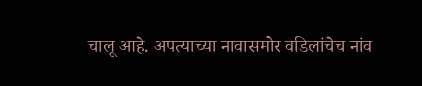चालू आहे. अपत्याच्या नावासमोर वडिलांचेच नांव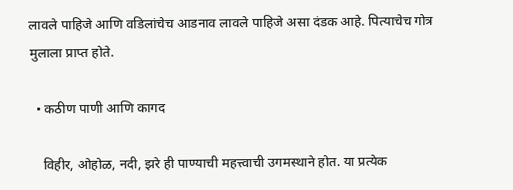लावले पाहिजे आणि वडिलांचेच आडनाव लावले पाहिजे असा दंडक आहे. पित्याचेच गोत्र मुलाला प्राप्त होते.

  • कठीण पाणी आणि कागद

    विहीर, ओहोळ, नदी, झरे ही पाण्याची महत्त्वाची उगमस्थाने होत. या प्रत्येक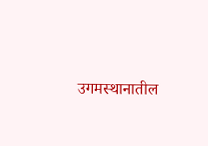उगमस्थानातील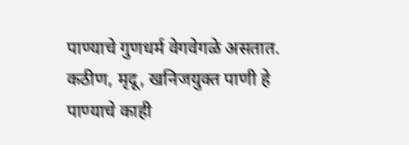पाण्याचे गुणधर्म वेगवेगळे असतात. कठीण, मृदू, खनिजयुक्त पाणी हे पाण्याचे काही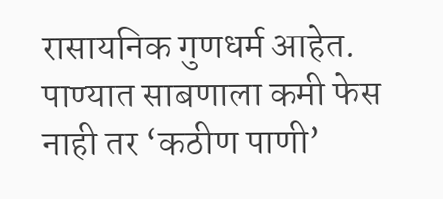रासायनिक गुणधर्म आहेत. पाण्यात साबणाला कमी फेस नाही तर ‘कठीण पाणी’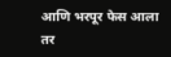आणि भरपूर फेस आला तर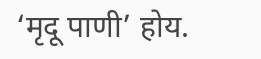‘मृदू पाणी’ होय.